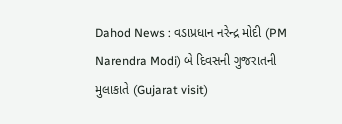Dahod News : વડાપ્રધાન નરેન્દ્ર મોદી (PM Narendra Modi) બે દિવસની ગુજરાતની મુલાકાતે (Gujarat visit)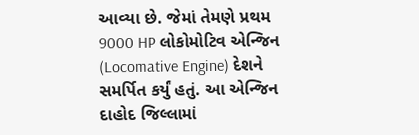આવ્યા છે. જેમાં તેમણે પ્રથમ 9000 HP લોકોમોટિવ એન્જિન (Locomative Engine) દેશને સમર્પિત કર્યું હતું. આ એન્જિન દાહોદ જિલ્લામાં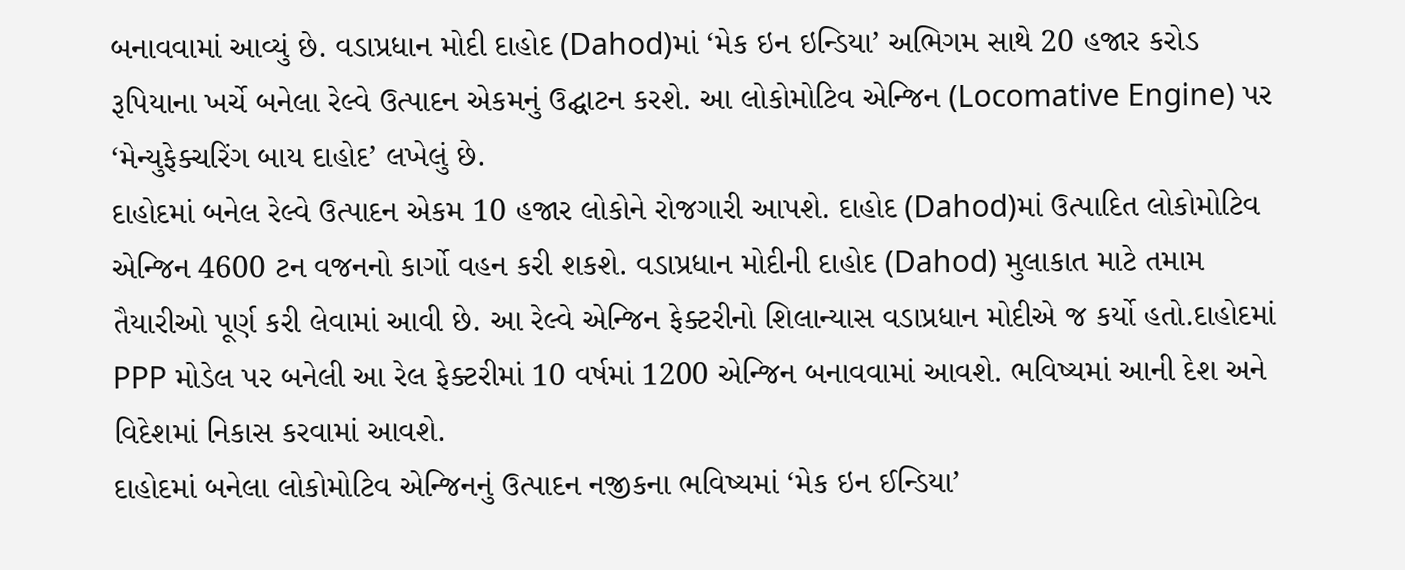બનાવવામાં આવ્યું છે. વડાપ્રધાન મોદી દાહોદ (Dahod)માં ‘મેક ઇન ઇન્ડિયા’ અભિગમ સાથે 20 હજાર કરોડ રૂપિયાના ખર્ચે બનેલા રેલ્વે ઉત્પાદન એકમનું ઉદ્ઘાટન કરશે. આ લોકોમોટિવ એન્જિન (Locomative Engine) પર ‘મેન્યુફેક્ચરિંગ બાય દાહોદ’ લખેલું છે.
દાહોદમાં બનેલ રેલ્વે ઉત્પાદન એકમ 10 હજાર લોકોને રોજગારી આપશે. દાહોદ (Dahod)માં ઉત્પાદિત લોકોમોટિવ એન્જિન 4600 ટન વજનનો કાર્ગો વહન કરી શકશે. વડાપ્રધાન મોદીની દાહોદ (Dahod) મુલાકાત માટે તમામ તૈયારીઓ પૂર્ણ કરી લેવામાં આવી છે. આ રેલ્વે એન્જિન ફેક્ટરીનો શિલાન્યાસ વડાપ્રધાન મોદીએ જ કર્યો હતો.દાહોદમાં PPP મોડેલ પર બનેલી આ રેલ ફેક્ટરીમાં 10 વર્ષમાં 1200 એન્જિન બનાવવામાં આવશે. ભવિષ્યમાં આની દેશ અને વિદેશમાં નિકાસ કરવામાં આવશે.
દાહોદમાં બનેલા લોકોમોટિવ એન્જિનનું ઉત્પાદન નજીકના ભવિષ્યમાં ‘મેક ઇન ઈન્ડિયા’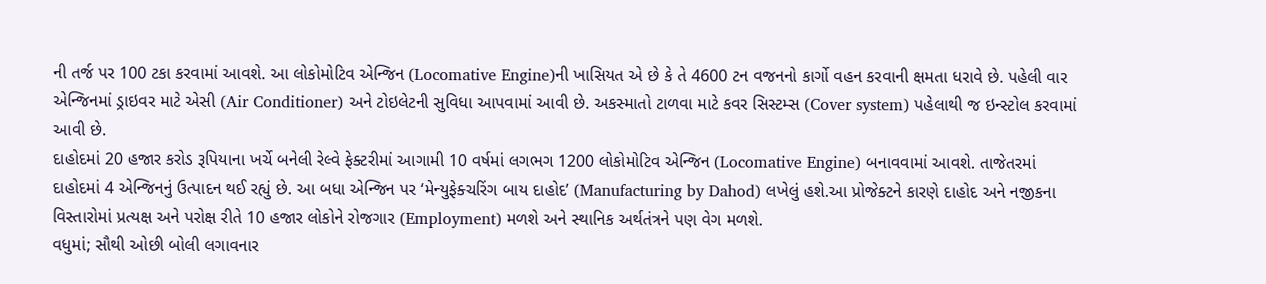ની તર્જ પર 100 ટકા કરવામાં આવશે. આ લોકોમોટિવ એન્જિન (Locomative Engine)ની ખાસિયત એ છે કે તે 4600 ટન વજનનો કાર્ગો વહન કરવાની ક્ષમતા ધરાવે છે. પહેલી વાર એન્જિનમાં ડ્રાઇવર માટે એસી (Air Conditioner) અને ટોઇલેટની સુવિધા આપવામાં આવી છે. અકસ્માતો ટાળવા માટે કવર સિસ્ટમ્સ (Cover system) પહેલાથી જ ઇન્સ્ટોલ કરવામાં આવી છે.
દાહોદમાં 20 હજાર કરોડ રૂપિયાના ખર્ચે બનેલી રેલ્વે ફેક્ટરીમાં આગામી 10 વર્ષમાં લગભગ 1200 લોકોમોટિવ એન્જિન (Locomative Engine) બનાવવામાં આવશે. તાજેતરમાં દાહોદમાં 4 એન્જિનનું ઉત્પાદન થઈ રહ્યું છે. આ બધા એન્જિન પર ‘મેન્યુફેક્ચરિંગ બાય દાહોદ’ (Manufacturing by Dahod) લખેલું હશે.આ પ્રોજેક્ટને કારણે દાહોદ અને નજીકના વિસ્તારોમાં પ્રત્યક્ષ અને પરોક્ષ રીતે 10 હજાર લોકોને રોજગાર (Employment) મળશે અને સ્થાનિક અર્થતંત્રને પણ વેગ મળશે.
વધુમાં; સૌથી ઓછી બોલી લગાવનાર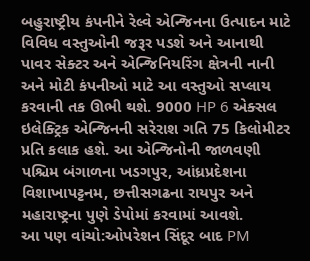બહુરાષ્ટ્રીય કંપનીને રેલ્વે એન્જિનના ઉત્પાદન માટે વિવિધ વસ્તુઓની જરૂર પડશે અને આનાથી પાવર સેક્ટર અને એન્જિનિયરિંગ ક્ષેત્રની નાની અને મોટી કંપનીઓ માટે આ વસ્તુઓ સપ્લાય કરવાની તક ઊભી થશે. 9000 HP 6 એક્સલ ઇલેક્ટ્રિક એન્જિનની સરેરાશ ગતિ 75 કિલોમીટર પ્રતિ કલાક હશે. આ એન્જિનોની જાળવણી પશ્ચિમ બંગાળના ખડગપુર, આંધ્રપ્રદેશના વિશાખાપટ્ટનમ, છત્તીસગઢના રાયપુર અને મહારાષ્ટ્રના પુણે ડેપોમાં કરવામાં આવશે.
આ પણ વાંચો:ઓપરેશન સિંદૂર બાદ PM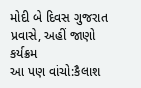મોદી બે દિવસ ગુજરાત પ્રવાસે, અહીં જાણો કર્યક્રમ
આ પણ વાંચો:કૈલાશ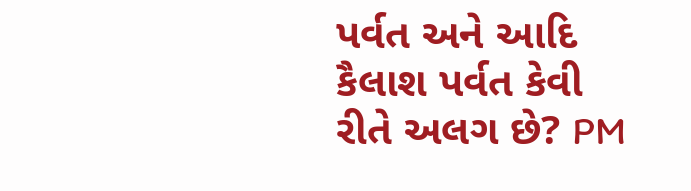પર્વત અને આદિ કૈલાશ પર્વત કેવી રીતે અલગ છે? PM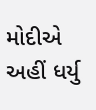મોદીએ અહીં ધર્યુ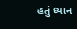હતું ધ્યાન